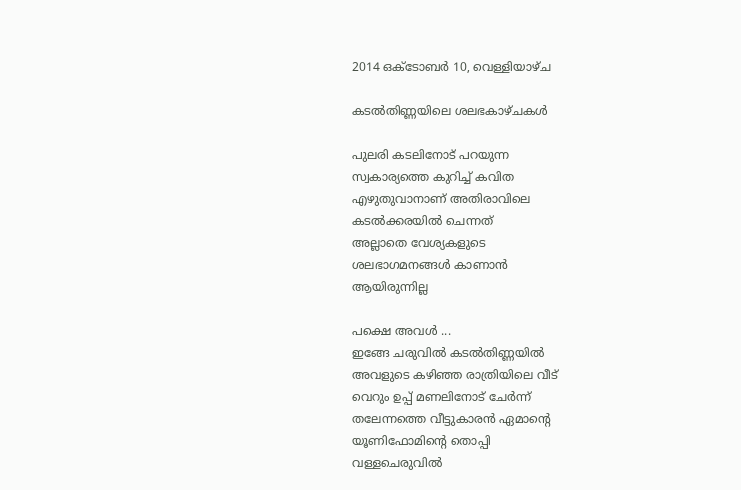2014 ഒക്‌ടോബർ 10, വെള്ളിയാഴ്‌ച

കടല്‍തിണ്ണയിലെ ശലഭകാഴ്ചകള്‍

പുലരി കടലിനോട് പറയുന്ന
സ്വകാര്യത്തെ കുറിച്ച് കവിത
എഴുതുവാനാണ് അതിരാവിലെ
കടല്‍ക്കരയില്‍ ചെന്നത്
അല്ലാതെ വേശ്യകളുടെ
ശലഭാഗമനങ്ങള്‍ കാണാന്‍
ആയിരുന്നില്ല

പക്ഷെ അവള്‍ ...
ഇങ്ങേ ചരുവില്‍ കടല്‍തിണ്ണയില്‍
അവളുടെ കഴിഞ്ഞ രാത്രിയിലെ വീട്
വെറും ഉപ്പ് മണലിനോട് ചേര്‍ന്ന്
തലേന്നത്തെ വീട്ടുകാരന്‍ ഏമാന്റെ
യൂണിഫോമിന്റെ തൊപ്പി
വള്ളചെരുവില്‍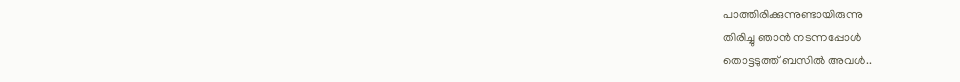പാത്തിരിക്കുന്നുണ്ടായിരുന്നു
തിരിച്ചു ഞാന്‍ നടന്നപ്പോള്‍
തൊട്ടടുത്ത്‌ ബസില്‍ അവള്‍..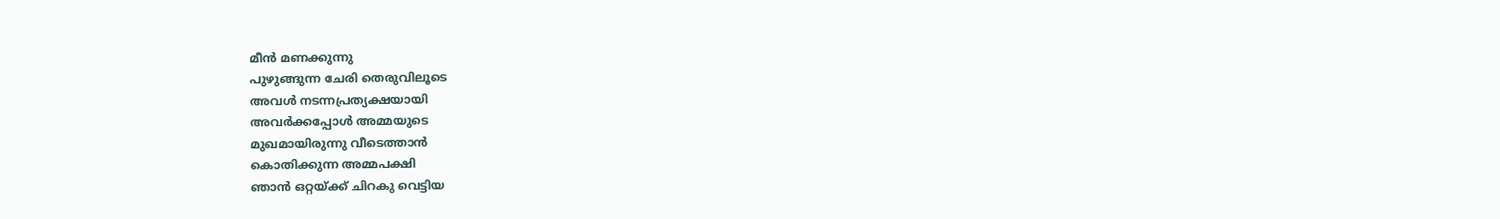മീന്‍ മണക്കുന്നു
പുഴുങ്ങുന്ന ചേരി തെരുവിലൂടെ
അവള്‍ നടന്നപ്രത്യക്ഷയായി
അവര്‍ക്കപ്പോള്‍ അമ്മയുടെ
മുഖമായിരുന്നു വീടെത്താന്‍
കൊതിക്കുന്ന അമ്മപക്ഷി
ഞാന്‍ ഒറ്റയ്ക്ക് ചിറകു വെട്ടിയ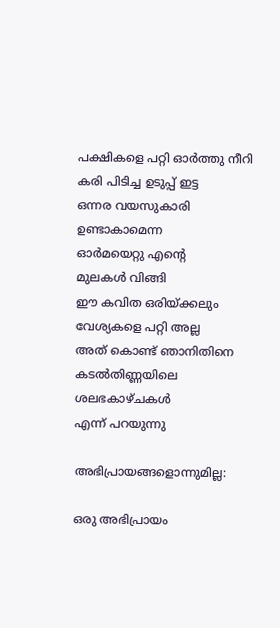പക്ഷികളെ പറ്റി ഓര്‍ത്തു നീറി
കരി പിടിച്ച ഉടുപ്പ് ഇട്ട
ഒന്നര വയസുകാരി ഉണ്ടാകാമെന്ന
ഓര്‍മയെറ്റു എന്‍റെ
മുലകള്‍ വിങ്ങി
ഈ കവിത ഒരിയ്ക്കലും
വേശ്യകളെ പറ്റി അല്ല
അത് കൊണ്ട് ഞാനിതിനെ
കടല്‍തിണ്ണയിലെ ശലഭകാഴ്ചകള്‍
എന്ന് പറയുന്നു

അഭിപ്രായങ്ങളൊന്നുമില്ല:

ഒരു അഭിപ്രായം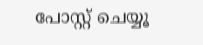പോസ്റ്റ് ചെയ്യൂ